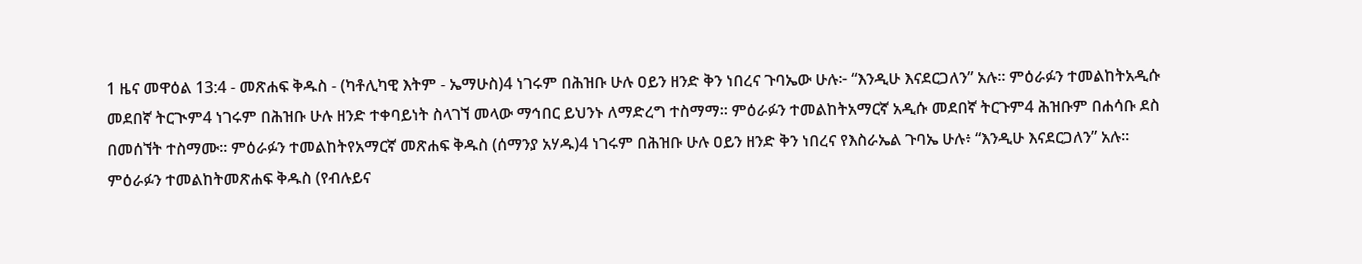1 ዜና መዋዕል 13:4 - መጽሐፍ ቅዱስ - (ካቶሊካዊ እትም - ኤማሁስ)4 ነገሩም በሕዝቡ ሁሉ ዐይን ዘንድ ቅን ነበረና ጉባኤው ሁሉ፦ “እንዲሁ እናደርጋለን” አሉ። ምዕራፉን ተመልከትአዲሱ መደበኛ ትርጒም4 ነገሩም በሕዝቡ ሁሉ ዘንድ ተቀባይነት ስላገኘ መላው ማኅበር ይህንኑ ለማድረግ ተስማማ። ምዕራፉን ተመልከትአማርኛ አዲሱ መደበኛ ትርጉም4 ሕዝቡም በሐሳቡ ደስ በመሰኘት ተስማሙ። ምዕራፉን ተመልከትየአማርኛ መጽሐፍ ቅዱስ (ሰማንያ አሃዱ)4 ነገሩም በሕዝቡ ሁሉ ዐይን ዘንድ ቅን ነበረና የእስራኤል ጉባኤ ሁሉ፥ “እንዲሁ እናደርጋለን” አሉ። ምዕራፉን ተመልከትመጽሐፍ ቅዱስ (የብሉይና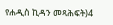የሐዲስ ኪዳን መጻሕፍት)4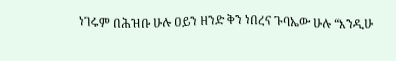ነገሩም በሕዝቡ ሁሉ ዐይን ዘንድ ቅን ነበረና ጉባኤው ሁሉ “እንዲሁ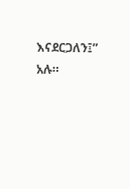እናደርጋለን፤” አሉ።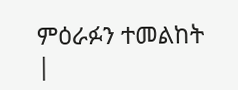ምዕራፉን ተመልከት |